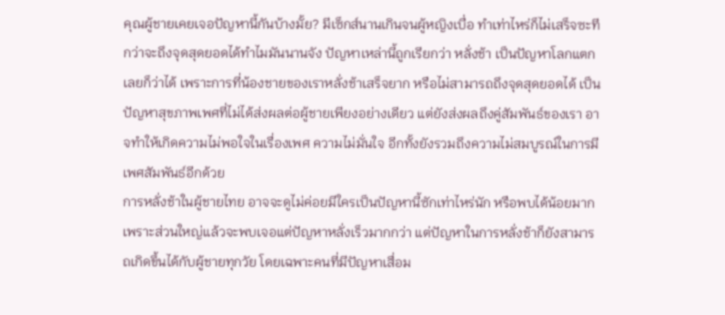คุณผู้ชายเคยเจอปัญหานี้กันบ้างมั้ย? มีเซ็กส์นานเกินจนผู้หญิงเบื่อ ทำเท่าไหร่ก็ไม่เสร็จซะที กว่าจะถึงจุดสุดยอดได้ทำไมมันนานจัง ปัญหาเหล่านี้ถูกเรียกว่า หลั่งช้า เป็นปัญหาโลกแตกเลยก็ว่าได้ เพราะการที่น้องชายของเราหลั่งช้าเสร็จยาก หรือไม่สามารถถึงจุดสุดยอดได้ เป็นปัญหาสุขภาพเพศที่ไม่ได้ส่งผลต่อผู้ชายเพียงอย่างเดียว แต่ยังส่งผลถึงคู่สัมพันธ์ของเรา อาจทำให้เกิดความไม่พอใจในเรื่องเพศ ความไม่มั่นใจ อีกทั้งยังรวมถึงความไม่สมบูรณ์ในการมีเพศสัมพันธ์อีกด้วย
การหลั่งช้าในผู้ชายไทย อาจจะดูไม่ค่อยมีใครเป็นปัญหานี้ซักเท่าไหร่นัก หรือพบได้น้อยมาก เพราะส่วนใหญ่แล้วจะพบเจอแต่ปัญหาหลั่งเร็วมากกว่า แต่ปัญหาในการหลั่งช้าก็ยังสามารถเกิดขึ้นได้กับผู้ชายทุกวัย โดยเฉพาะคนที่มีปัญหาเสื่อม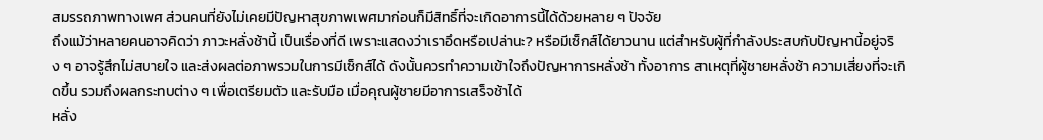สมรรถภาพทางเพศ ส่วนคนที่ยังไม่เคยมีปัญหาสุขภาพเพศมาก่อนก็มีสิทธิ์ที่จะเกิดอาการนี้ได้ด้วยหลาย ๆ ปัจจัย
ถึงแม้ว่าหลายคนอาจคิดว่า ภาวะหลั่งช้านี้ เป็นเรื่องที่ดี เพราะแสดงว่าเราอึดหรือเปล่านะ? หรือมีเซ็กส์ได้ยาวนาน แต่สำหรับผู้ที่กำลังประสบกับปัญหานี้อยู่จริง ๆ อาจรู้สึกไม่สบายใจ และส่งผลต่อภาพรวมในการมีเซ็กส์ได้ ดังนั้นควรทำความเข้าใจถึงปัญหาการหลั่งช้า ทั้งอาการ สาเหตุที่ผู้ชายหลั่งช้า ความเสี่ยงที่จะเกิดขึ้น รวมถึงผลกระทบต่าง ๆ เพื่อเตรียมตัว และรับมือ เมื่อคุณผู้ชายมีอาการเสร็จช้าได้
หลั่ง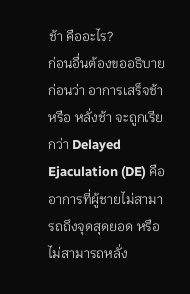ช้า คืออะไร?
ก่อนอื่นต้องขออธิบายก่อนว่า อาการเสร็จช้า หรือ หลั่งช้า จะถูกเรียกว่า Delayed Ejaculation (DE) คืออาการที่ผู้ชายไม่สามารถถึงจุดสุดยอด หรือไม่สามารถหลั่ง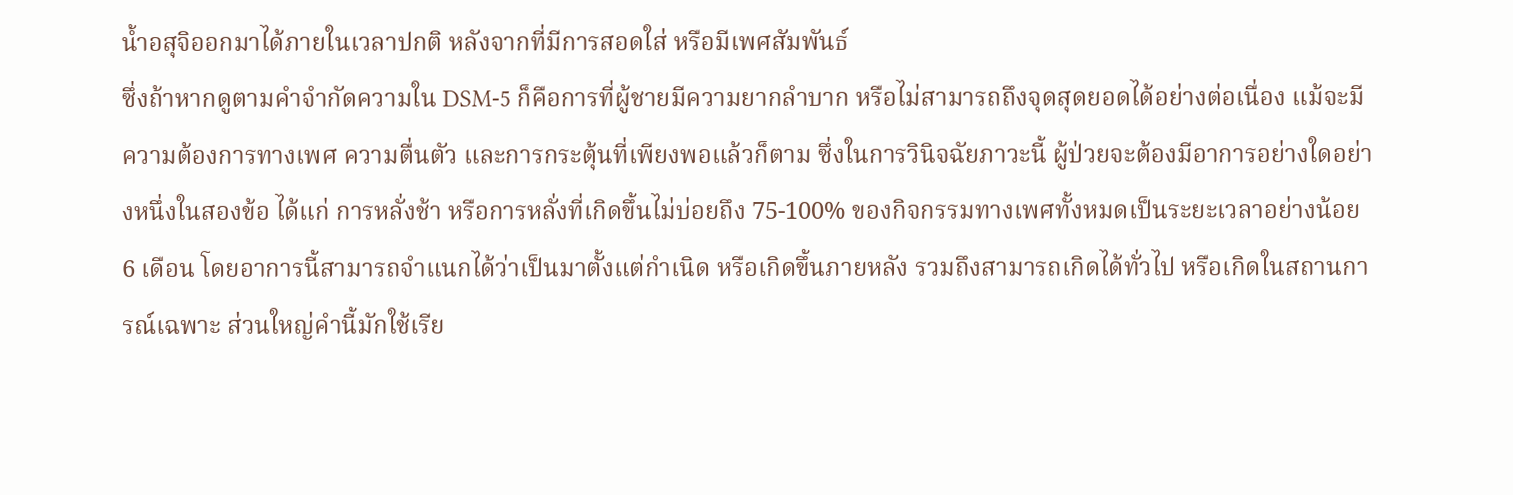น้ำอสุจิออกมาได้ภายในเวลาปกติ หลังจากที่มีการสอดใส่ หรือมีเพศสัมพันธ์
ซึ่งถ้าหากดูตามคำจำกัดความใน DSM-5 ก็คือการที่ผู้ชายมีความยากลำบาก หรือไม่สามารถถึงจุดสุดยอดได้อย่างต่อเนื่อง แม้จะมีความต้องการทางเพศ ความตื่นตัว และการกระตุ้นที่เพียงพอแล้วก็ตาม ซึ่งในการวินิจฉัยภาวะนี้ ผู้ป่วยจะต้องมีอาการอย่างใดอย่างหนึ่งในสองข้อ ได้แก่ การหลั่งช้า หรือการหลั่งที่เกิดขึ้นไม่บ่อยถึง 75-100% ของกิจกรรมทางเพศทั้งหมดเป็นระยะเวลาอย่างน้อย 6 เดือน โดยอาการนี้สามารถจำแนกได้ว่าเป็นมาตั้งแต่กำเนิด หรือเกิดขึ้นภายหลัง รวมถึงสามารถเกิดได้ทั่วไป หรือเกิดในสถานการณ์เฉพาะ ส่วนใหญ่คำนี้มักใช้เรีย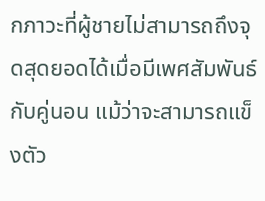กภาวะที่ผู้ชายไม่สามารถถึงจุดสุดยอดได้เมื่อมีเพศสัมพันธ์กับคู่นอน แม้ว่าจะสามารถแข็งตัว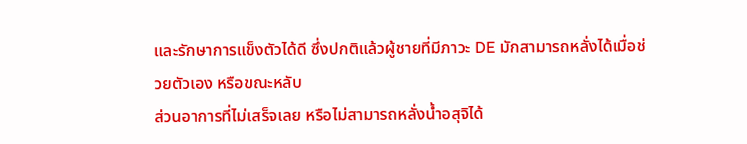และรักษาการแข็งตัวได้ดี ซึ่งปกติแล้วผู้ชายที่มีภาวะ DE มักสามารถหลั่งได้เมื่อช่วยตัวเอง หรือขณะหลับ
ส่วนอาการที่ไม่เสร็จเลย หรือไม่สามารถหลั่งน้ำอสุจิได้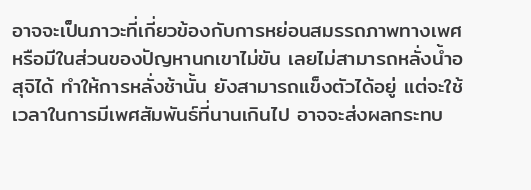อาจจะเป็นภาวะที่เกี่ยวข้องกับการหย่อนสมรรถภาพทางเพศ หรือมีในส่วนของปัญหานกเขาไม่ขัน เลยไม่สามารถหลั่งน้ำอสุจิได้ ทำให้การหลั่งช้านั้น ยังสามารถแข็งตัวได้อยู่ แต่จะใช้เวลาในการมีเพศสัมพันธ์ที่นานเกินไป อาจจะส่งผลกระทบ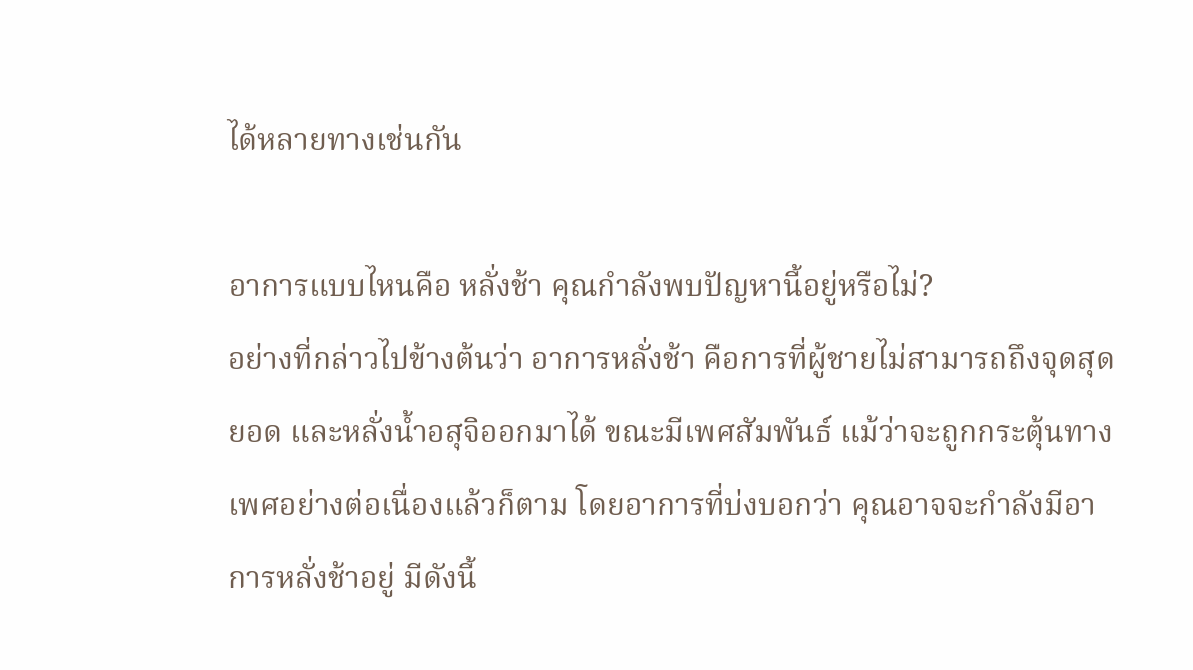ได้หลายทางเช่นกัน

อาการแบบไหนคือ หลั่งช้า คุณกำลังพบปัญหานี้อยู่หรือไม่?
อย่างที่กล่าวไปข้างต้นว่า อาการหลั่งช้า คือการที่ผู้ชายไม่สามารถถึงจุดสุดยอด และหลั่งน้ำอสุจิออกมาได้ ขณะมีเพศสัมพันธ์ แม้ว่าจะถูกกระตุ้นทางเพศอย่างต่อเนื่องแล้วก็ตาม โดยอาการที่บ่งบอกว่า คุณอาจจะกำลังมีอาการหลั่งช้าอยู่ มีดังนี้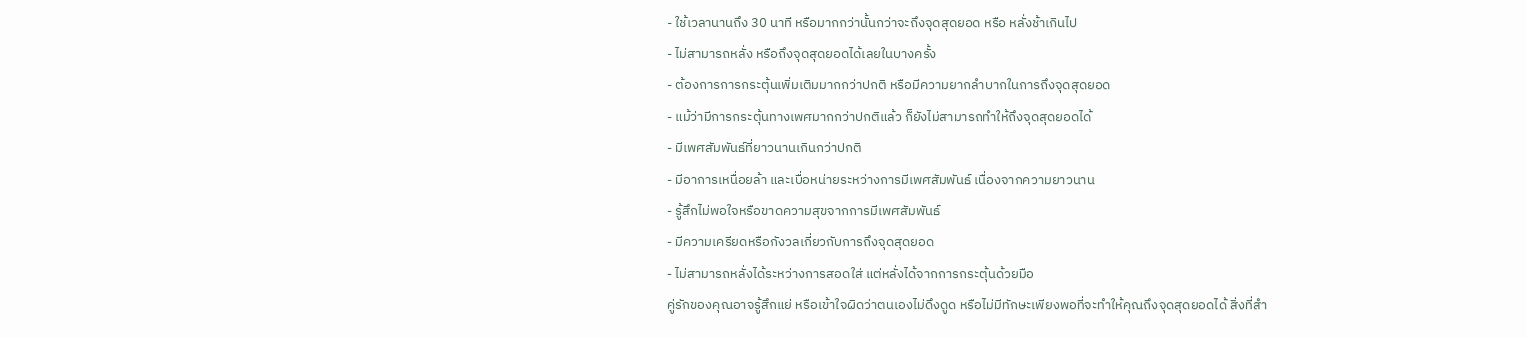- ใช้เวลานานถึง 30 นาที หรือมากกว่านั้นกว่าจะถึงจุดสุดยอด หรือ หลั่งช้าเกินไป
- ไม่สามารถหลั่ง หรือถึงจุดสุดยอดได้เลยในบางครั้ง
- ต้องการการกระตุ้นเพิ่มเติมมากกว่าปกติ หรือมีความยากลำบากในการถึงจุดสุดยอด
- แม้ว่ามีการกระตุ้นทางเพศมากกว่าปกติแล้ว ก็ยังไม่สามารถทำให้ถึงจุดสุดยอดได้
- มีเพศสัมพันธ์ที่ยาวนานเกินกว่าปกติ
- มีอาการเหนื่อยล้า และเบื่อหน่ายระหว่างการมีเพศสัมพันธ์ เนื่องจากความยาวนาน
- รู้สึกไม่พอใจหรือขาดความสุขจากการมีเพศสัมพันธ์
- มีความเครียดหรือกังวลเกี่ยวกับการถึงจุดสุดยอด
- ไม่สามารถหลั่งได้ระหว่างการสอดใส่ แต่หลั่งได้จากการกระตุ้นด้วยมือ
คู่รักของคุณอาจรู้สึกแย่ หรือเข้าใจผิดว่าตนเองไม่ดึงดูด หรือไม่มีทักษะเพียงพอที่จะทำให้คุณถึงจุดสุดยอดได้ สิ่งที่สำ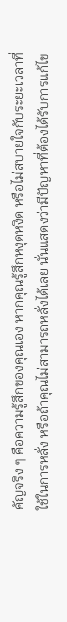คัญจริง ๆ คือความรู้สึกของคุณเอง หากคุณรู้สึกหงุดหงิด หรือไม่สบายใจกับระยะเวลาที่ใช้ในการหลั่ง หรือถ้าคุณไม่สามารถหลั่งได้เลย นั่นแสดงว่ามีปัญหาที่ต้องได้รับการแก้ไข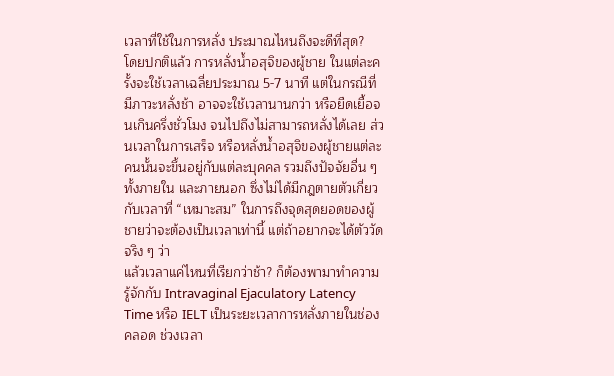เวลาที่ใช้ในการหลั่ง ประมาณไหนถึงจะดีที่สุด?
โดยปกติแล้ว การหลั่งน้ำอสุจิของผู้ชาย ในแต่ละครั้งจะใช้เวลาเฉลี่ยประมาณ 5-7 นาที แต่ในกรณีที่มีภาวะหลั่งช้า อาจจะใช้เวลานานกว่า หรือยืดเยื้อจนเกินครึ่งชั่วโมง จนไปถึงไม่สามารถหลั่งได้เลย ส่วนเวลาในการเสร็จ หรือหลั่งน้ำอสุจิของผู้ชายแต่ละคนนั้นจะขึ้นอยู่กับแต่ละบุคคล รวมถึงปัจจัยอื่น ๆ ทั้งภายใน และภายนอก ซึ่งไม่ได้มีกฎตายตัวเกี่ยวกับเวลาที่ “เหมาะสม” ในการถึงจุดสุดยอดของผู้ชายว่าจะต้องเป็นเวลาเท่านี้ แต่ถ้าอยากจะได้ตัววัดจริง ๆ ว่า
แล้วเวลาแค่ไหนที่เรียกว่าช้า? ก็ต้องพามาทำความรู้จักกับ Intravaginal Ejaculatory Latency Time หรือ IELT เป็นระยะเวลาการหลั่งภายในช่องคลอด ช่วงเวลา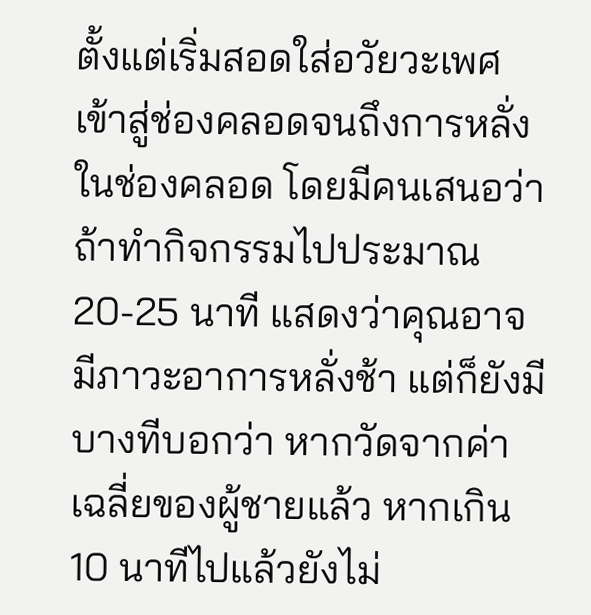ตั้งแต่เริ่มสอดใส่อวัยวะเพศเข้าสู่ช่องคลอดจนถึงการหลั่งในช่องคลอด โดยมีคนเสนอว่าถ้าทำกิจกรรมไปประมาณ 20-25 นาที แสดงว่าคุณอาจมีภาวะอาการหลั่งช้า แต่ก็ยังมีบางทีบอกว่า หากวัดจากค่าเฉลี่ยของผู้ชายแล้ว หากเกิน 10 นาทีไปแล้วยังไม่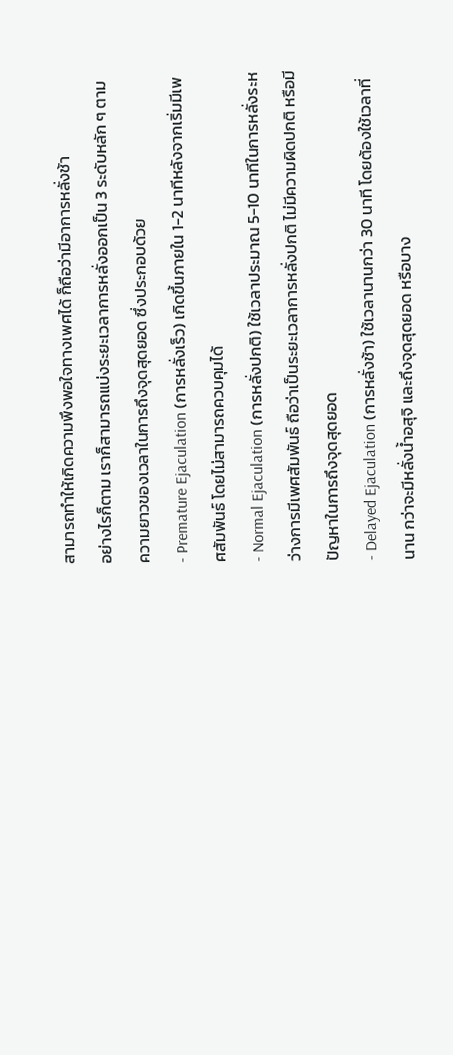สามารถทำให้เกิดความพึงพอใจทางเพศได้ ก็ถือว่ามีอาการหลั่งช้า
อย่างไรก็ตาม เราก็สามารถแบ่งระยะเวลาการหลั่งออกเป็น 3 ระดับหลัก ๆ ตามความยาวของเวลาในการถึงจุดสุดยอด ซึ่งประกอบด้วย
- Premature Ejaculation (การหลั่งเร็ว) เกิดขึ้นภายใน 1-2 นาทีหลังจากเริ่มมีเพศสัมพันธ์ โดยไม่สามารถควบคุมได้
- Normal Ejaculation (การหลั่งปกติ) ใช้เวลาประมาณ 5-10 นาทีในการหลั่งระหว่างการมีเพศสัมพันธ์ ถือว่าเป็นระยะเวลาการหลั่งปกติ ไม่มีความผิดปกติ หรือมีปัญหาในการถึงจุดสุดยอด
- Delayed Ejaculation (การหลั่งช้า) ใช้เวลานานกว่า 30 นาที โดยต้องใช้เวลาที่นาน กว่าจะมีหลั่งน้ำอสุจิ และถึงจุดสุดยอด หรือบาง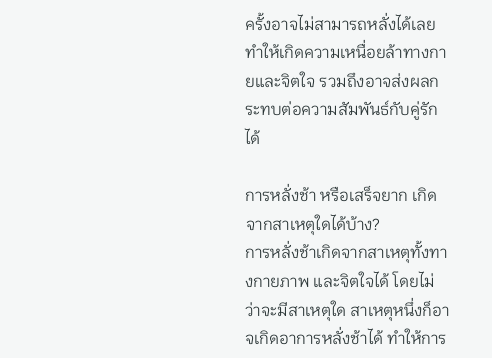ครั้งอาจไม่สามารถหลั่งได้เลย ทำให้เกิดความเหนื่อยล้าทางกายและจิตใจ รวมถึงอาจส่งผลกระทบต่อความสัมพันธ์กับคู่รักได้

การหลั่งช้า หรือเสร็จยาก เกิดจากสาเหตุใดได้บ้าง?
การหลั่งช้าเกิดจากสาเหตุทั้งทางกายภาพ และจิตใจได้ โดยไม่ว่าจะมีสาเหตุใด สาเหตุหนึ่งก็อาจเกิดอาการหลั่งช้าได้ ทำให้การ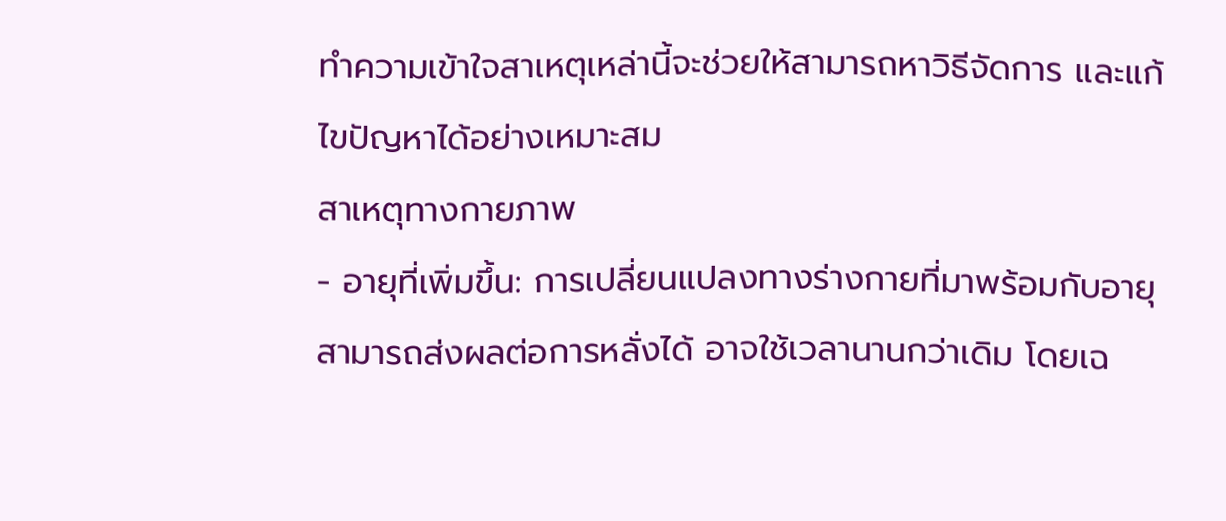ทำความเข้าใจสาเหตุเหล่านี้จะช่วยให้สามารถหาวิธีจัดการ และแก้ไขปัญหาได้อย่างเหมาะสม
สาเหตุทางกายภาพ
- อายุที่เพิ่มขึ้น: การเปลี่ยนแปลงทางร่างกายที่มาพร้อมกับอายุ สามารถส่งผลต่อการหลั่งได้ อาจใช้เวลานานกว่าเดิม โดยเฉ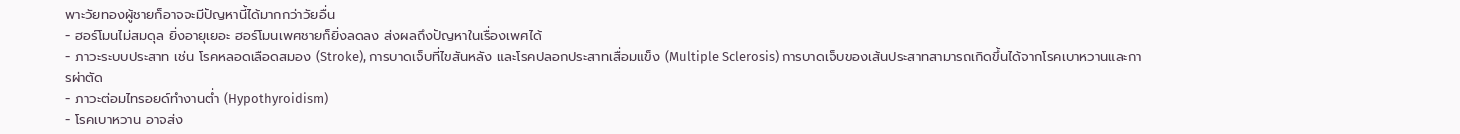พาะวัยทองผู้ชายก็อาจจะมีปัญหานี้ได้มากกว่าวัยอื่น
- ฮอร์โมนไม่สมดุล ยิ่งอายุเยอะ ฮอร์โมนเพศชายก็ยิ่งลดลง ส่งผลถึงปัญหาในเรื่องเพศได้
- ภาวะระบบประสาท เช่น โรคหลอดเลือดสมอง (Stroke), การบาดเจ็บที่ไขสันหลัง และโรคปลอกประสาทเสื่อมแข็ง (Multiple Sclerosis) การบาดเจ็บของเส้นประสาทสามารถเกิดขึ้นได้จากโรคเบาหวานและการผ่าตัด
- ภาวะต่อมไทรอยด์ทำงานต่ำ (Hypothyroidism)
- โรคเบาหวาน อาจส่ง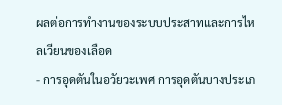ผลต่อการทำงานของระบบประสาทและการไหลเวียนของเลือด
- การอุดตันในอวัยวะเพศ การอุดตันบางประเภ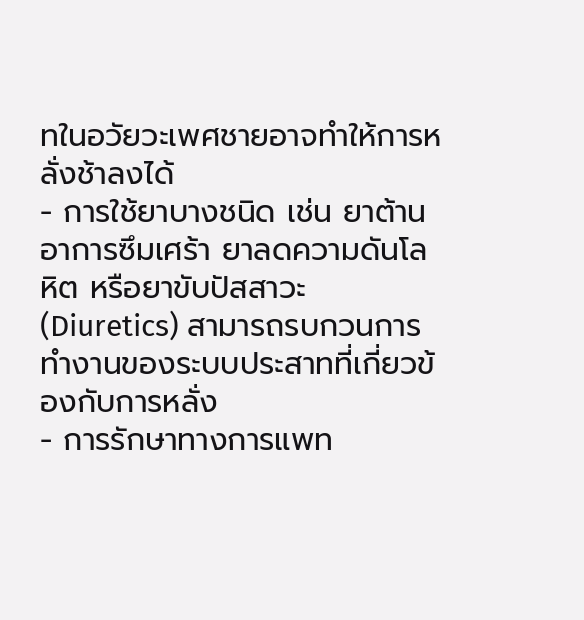ทในอวัยวะเพศชายอาจทำให้การหลั่งช้าลงได้
- การใช้ยาบางชนิด เช่น ยาต้านอาการซึมเศร้า ยาลดความดันโลหิต หรือยาขับปัสสาวะ (Diuretics) สามารถรบกวนการทำงานของระบบประสาทที่เกี่ยวข้องกับการหลั่ง
- การรักษาทางการแพท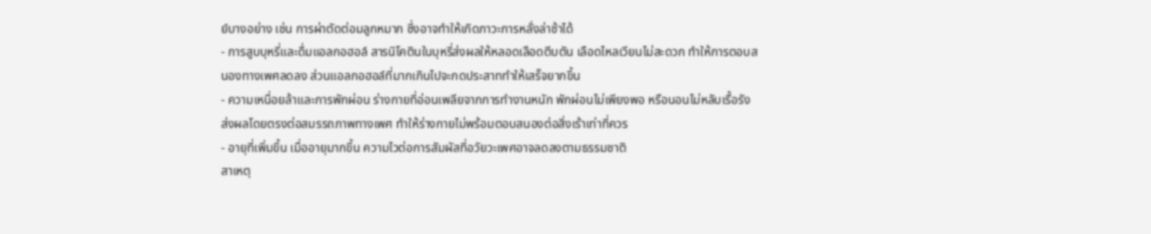ย์บางอย่าง เช่น การผ่าตัดต่อมลูกหมาก ซึ่งอาจทำให้เกิดภาวะการหลั่งล่าช้าได้
- การสูบบุหรี่และดื่มแอลกอฮอล์ สารนิโคตินในบุหรี่ส่งผลให้หลอดเลือดตีบตัน เลือดไหลเวียนไม่สะดวก ทำให้การตอบสนองทางเพศลดลง ส่วนแอลกอฮอล์ที่มากเกินไปจะกดประสาททำให้เสร็จยากขึ้น
- ความเหนื่อยล้าและการพักผ่อน ร่างกายที่อ่อนเพลียจากการทำงานหนัก พักผ่อนไม่เพียงพอ หรือนอนไม่หลับเรื้อรัง ส่งผลโดยตรงต่อสมรรถภาพทางเพศ ทำให้ร่างกายไม่พร้อมตอบสนองต่อสิ่งเร้าเท่าที่ควร
- อายุที่เพิ่มขึ้น เมื่ออายุมากขึ้น ความไวต่อการสัมผัสที่อวัยวะเพศอาจลดลงตามธรรมชาติ
สาเหตุ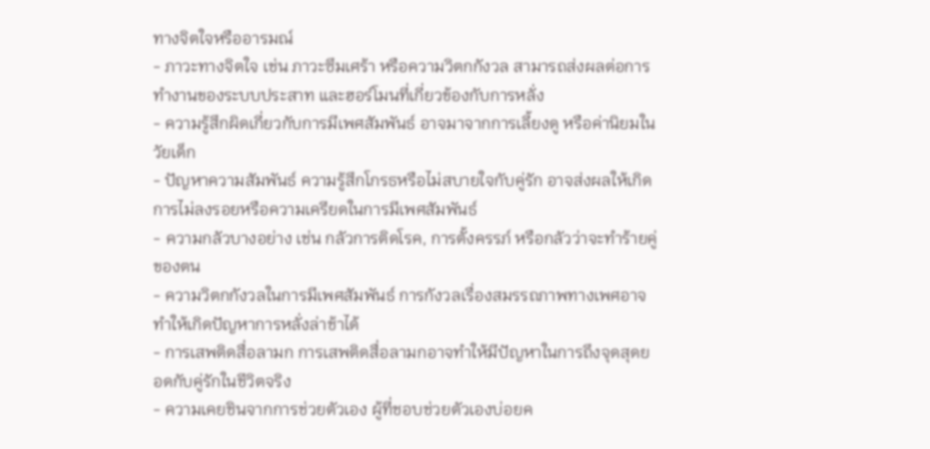ทางจิตใจหรืออารมณ์
- ภาวะทางจิตใจ เช่น ภาวะซึมเศร้า หรือความวิตกกังวล สามารถส่งผลต่อการทำงานของระบบประสาท และฮอร์โมนที่เกี่ยวข้องกับการหลั่ง
- ความรู้สึกผิดเกี่ยวกับการมีเพศสัมพันธ์ อาจมาจากการเลี้ยงดู หรือค่านิยมในวัยเด็ก
- ปัญหาความสัมพันธ์ ความรู้สึกโกรธหรือไม่สบายใจกับคู่รัก อาจส่งผลให้เกิดการไม่ลงรอยหรือความเครียดในการมีเพศสัมพันธ์
- ความกลัวบางอย่าง เช่น กลัวการติดโรค, การตั้งครรภ์ หรือกลัวว่าจะทำร้ายคู่ของตน
- ความวิตกกังวลในการมีเพศสัมพันธ์ การกังวลเรื่องสมรรถภาพทางเพศอาจทำให้เกิดปัญหาการหลั่งล่าช้าได้
- การเสพติดสื่อลามก การเสพติดสื่อลามกอาจทำให้มีปัญหาในการถึงจุดสุดยอดกับคู่รักในชีวิตจริง
- ความเคยชินจากการช่วยตัวเอง ผู้ที่ชอบช่วยตัวเองบ่อยค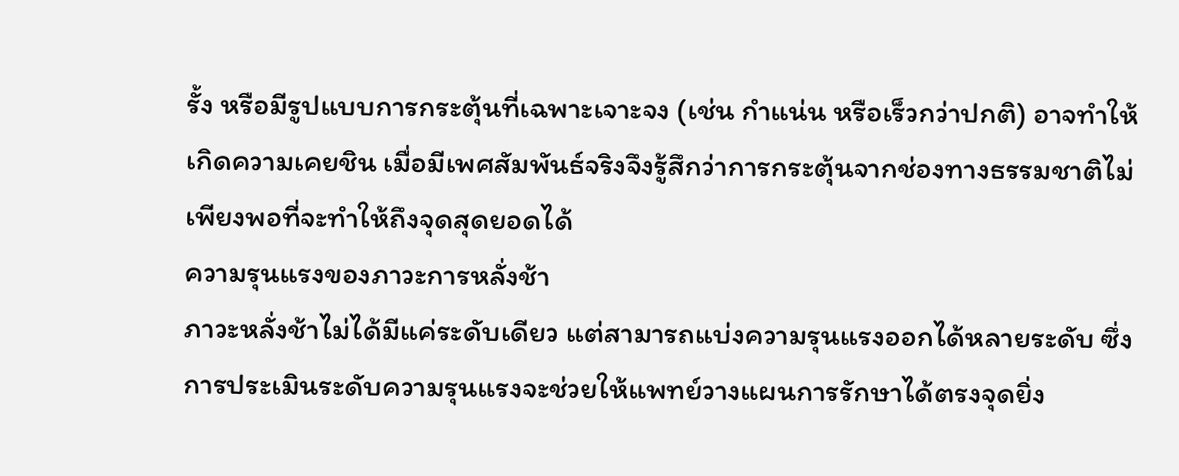รั้ง หรือมีรูปแบบการกระตุ้นที่เฉพาะเจาะจง (เช่น กำแน่น หรือเร็วกว่าปกติ) อาจทำให้เกิดความเคยชิน เมื่อมีเพศสัมพันธ์จริงจึงรู้สึกว่าการกระตุ้นจากช่องทางธรรมชาติไม่เพียงพอที่จะทำให้ถึงจุดสุดยอดได้
ความรุนแรงของภาวะการหลั่งช้า
ภาวะหลั่งช้าไม่ได้มีแค่ระดับเดียว แต่สามารถแบ่งความรุนแรงออกได้หลายระดับ ซึ่งการประเมินระดับความรุนแรงจะช่วยให้แพทย์วางแผนการรักษาได้ตรงจุดยิ่ง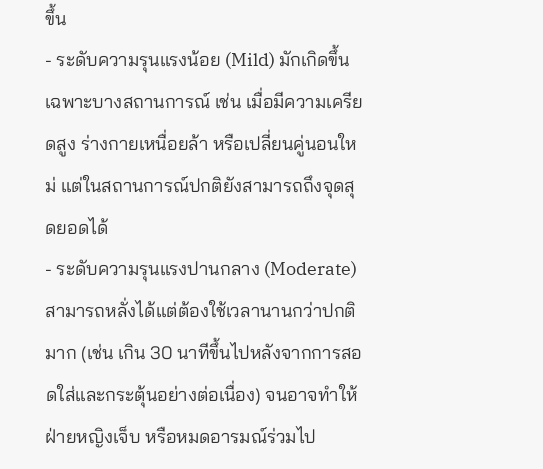ขึ้น
- ระดับความรุนแรงน้อย (Mild) มักเกิดขึ้นเฉพาะบางสถานการณ์ เช่น เมื่อมีความเครียดสูง ร่างกายเหนื่อยล้า หรือเปลี่ยนคู่นอนใหม่ แต่ในสถานการณ์ปกติยังสามารถถึงจุดสุดยอดได้
- ระดับความรุนแรงปานกลาง (Moderate) สามารถหลั่งได้แต่ต้องใช้เวลานานกว่าปกติมาก (เช่น เกิน 30 นาทีขึ้นไปหลังจากการสอดใส่และกระตุ้นอย่างต่อเนื่อง) จนอาจทำให้ฝ่ายหญิงเจ็บ หรือหมดอารมณ์ร่วมไป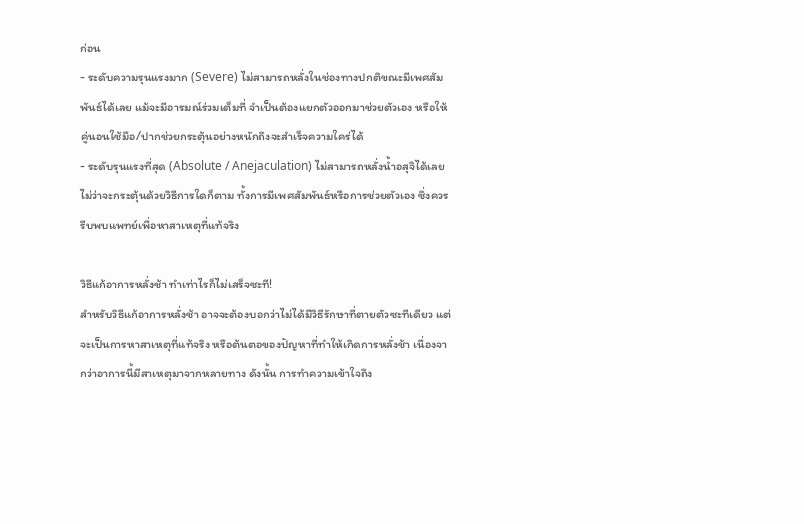ก่อน
- ระดับความรุนแรงมาก (Severe) ไม่สามารถหลั่งในช่องทางปกติขณะมีเพศสัมพันธ์ได้เลย แม้จะมีอารมณ์ร่วมเต็มที่ จำเป็นต้องแยกตัวออกมาช่วยตัวเอง หรือให้คู่นอนใช้มือ/ปากช่วยกระตุ้นอย่างหนักถึงจะสำเร็จความใคร่ได้
- ระดับรุนแรงที่สุด (Absolute / Anejaculation) ไม่สามารถหลั่งน้ำอสุจิได้เลย ไม่ว่าจะกระตุ้นด้วยวิธีการใดก็ตาม ทั้งการมีเพศสัมพันธ์หรือการช่วยตัวเอง ซึ่งควรรีบพบแพทย์เพื่อหาสาเหตุที่แท้จริง

วิธีแก้อาการหลั่งช้า ทำเท่าไรก็ไม่เสร็จซะที!
สำหรับวิธีแก้อาการหลั่งช้า อาจจะต้องบอกว่าไม่ได้มีวิธีรักษาที่ตายตัวซะทีเดียว แต่จะเป็นการหาสาเหตุที่แท้จริง หรือต้นตอของปัญหาที่ทำให้เกิดการหลั่งช้า เนื่องจากว่าอาการนี้มีสาเหตุมาจากหลายทาง ดังนั้น การทำความเข้าใจถึง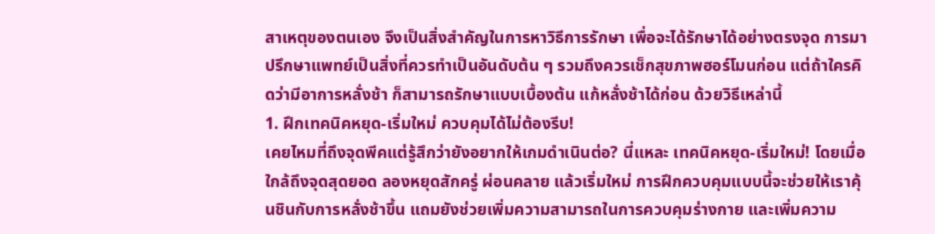สาเหตุของตนเอง จึงเป็นสิ่งสำคัญในการหาวิธีการรักษา เพื่อจะได้รักษาได้อย่างตรงจุด การมาปรึกษาแพทย์เป็นสิ่งที่ควรทำเป็นอันดับต้น ๆ รวมถึงควรเช็กสุขภาพฮอร์โมนก่อน แต่ถ้าใครคิดว่ามีอาการหลั่งช้า ก็สามารถรักษาแบบเบื้องต้น แก้หลั่งช้าได้ก่อน ด้วยวิธีเหล่านี้
1. ฝึกเทคนิคหยุด-เริ่มใหม่ ควบคุมได้ไม่ต้องรีบ!
เคยไหมที่ถึงจุดพีคแต่รู้สึกว่ายังอยากให้เกมดำเนินต่อ? นี่แหละ เทคนิคหยุด-เริ่มใหม่! โดยเมื่อใกล้ถึงจุดสุดยอด ลองหยุดสักครู่ ผ่อนคลาย แล้วเริ่มใหม่ การฝึกควบคุมแบบนี้จะช่วยให้เราคุ้นชินกับการหลั่งช้าขึ้น แถมยังช่วยเพิ่มความสามารถในการควบคุมร่างกาย และเพิ่มความ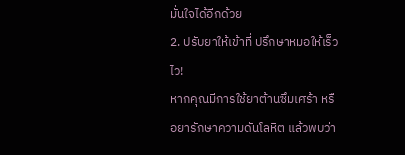มั่นใจได้อีกด้วย
2. ปรับยาให้เข้าที่ ปรึกษาหมอให้เร็วไว!
หากคุณมีการใช้ยาต้านซึมเศร้า หรือยารักษาความดันโลหิต แล้วพบว่า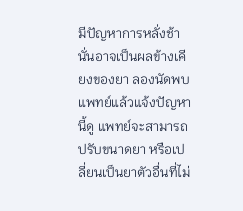มีปัญหาการหลั่งช้า นั่นอาจเป็นผลข้างเคียงของยา ลองนัดพบแพทย์แล้วแจ้งปัญหานี้ดู แพทย์จะสามารถปรับขนาดยา หรือเปลี่ยนเป็นยาตัวอื่นที่ไม่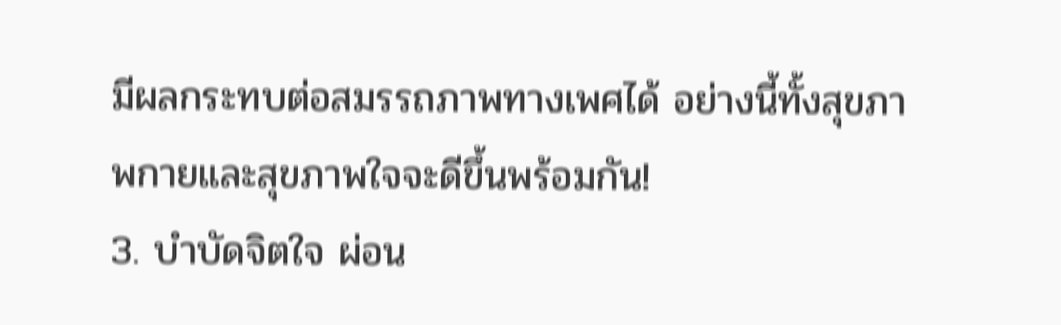มีผลกระทบต่อสมรรถภาพทางเพศได้ อย่างนี้ทั้งสุขภาพกายและสุขภาพใจจะดีขึ้นพร้อมกัน!
3. บำบัดจิตใจ ผ่อน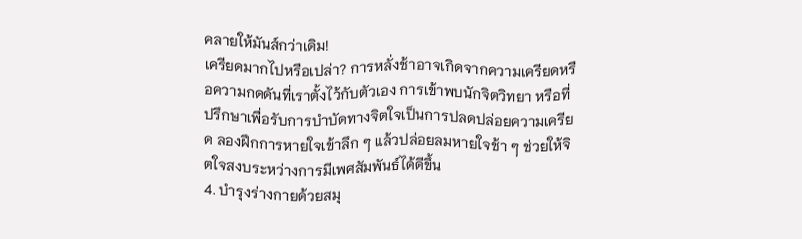คลายให้มันส์กว่าเดิม!
เครียดมากไปหรือเปล่า? การหลั่งช้าอาจเกิดจากความเครียดหรือความกดดันที่เราตั้งไว้กับตัวเอง การเข้าพบนักจิตวิทยา หรือที่ปรึกษาเพื่อรับการบำบัดทางจิตใจเป็นการปลดปล่อยความเครียด ลองฝึกการหายใจเข้าลึก ๆ แล้วปล่อยลมหายใจช้า ๆ ช่วยให้จิตใจสงบระหว่างการมีเพศสัมพันธ์ได้ดีขึ้น
4. บำรุงร่างกายด้วยสมุ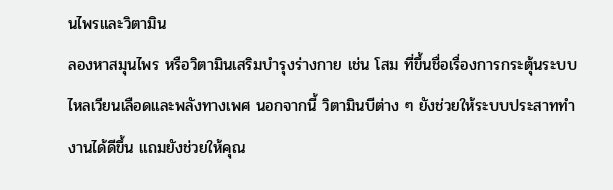นไพรและวิตามิน
ลองหาสมุนไพร หรือวิตามินเสริมบำรุงร่างกาย เช่น โสม ที่ขึ้นชื่อเรื่องการกระตุ้นระบบไหลเวียนเลือดและพลังทางเพศ นอกจากนี้ วิตามินบีต่าง ๆ ยังช่วยให้ระบบประสาททำงานได้ดีขึ้น แถมยังช่วยให้คุณ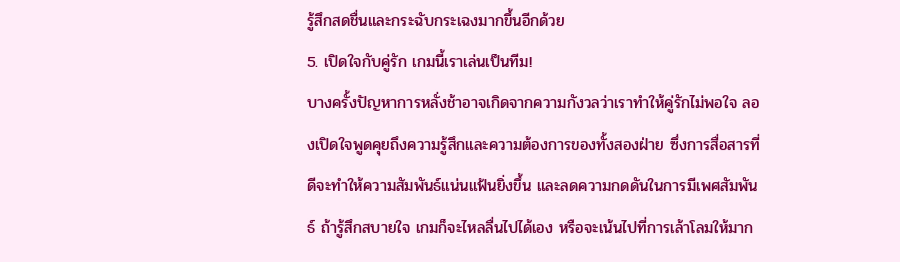รู้สึกสดชื่นและกระฉับกระเฉงมากขึ้นอีกด้วย
5. เปิดใจกับคู่รัก เกมนี้เราเล่นเป็นทีม!
บางครั้งปัญหาการหลั่งช้าอาจเกิดจากความกังวลว่าเราทำให้คู่รักไม่พอใจ ลองเปิดใจพูดคุยถึงความรู้สึกและความต้องการของทั้งสองฝ่าย ซึ่งการสื่อสารที่ดีจะทำให้ความสัมพันธ์แน่นแฟ้นยิ่งขึ้น และลดความกดดันในการมีเพศสัมพันธ์ ถ้ารู้สึกสบายใจ เกมก็จะไหลลื่นไปได้เอง หรือจะเน้นไปที่การเล้าโลมให้มาก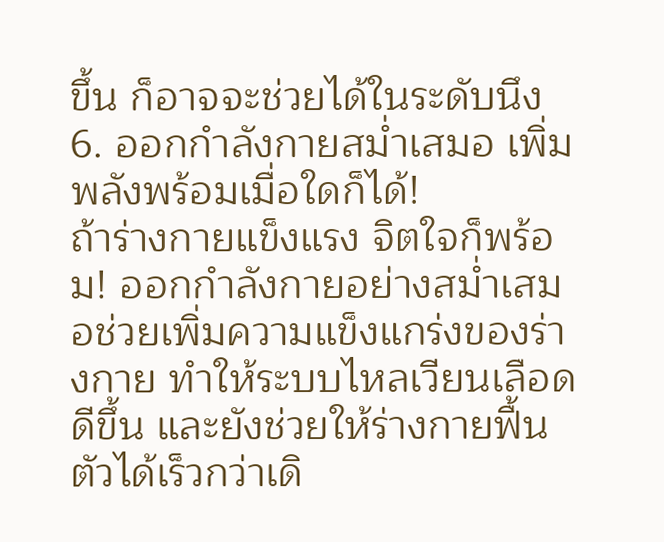ขึ้น ก็อาจจะช่วยได้ในระดับนึง
6. ออกกำลังกายสม่ำเสมอ เพิ่มพลังพร้อมเมื่อใดก็ได้!
ถ้าร่างกายแข็งแรง จิตใจก็พร้อม! ออกกำลังกายอย่างสม่ำเสมอช่วยเพิ่มความแข็งแกร่งของร่างกาย ทำให้ระบบไหลเวียนเลือดดีขึ้น และยังช่วยให้ร่างกายฟื้นตัวได้เร็วกว่าเดิ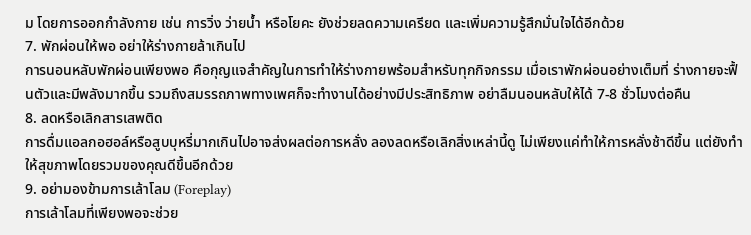ม โดยการออกกำลังกาย เช่น การวิ่ง ว่ายน้ำ หรือโยคะ ยังช่วยลดความเครียด และเพิ่มความรู้สึกมั่นใจได้อีกด้วย
7. พักผ่อนให้พอ อย่าให้ร่างกายล้าเกินไป
การนอนหลับพักผ่อนเพียงพอ คือกุญแจสำคัญในการทำให้ร่างกายพร้อมสำหรับทุกกิจกรรม เมื่อเราพักผ่อนอย่างเต็มที่ ร่างกายจะฟื้นตัวและมีพลังมากขึ้น รวมถึงสมรรถภาพทางเพศก็จะทำงานได้อย่างมีประสิทธิภาพ อย่าลืมนอนหลับให้ได้ 7-8 ชั่วโมงต่อคืน
8. ลดหรือเลิกสารเสพติด
การดื่มแอลกอฮอล์หรือสูบบุหรี่มากเกินไปอาจส่งผลต่อการหลั่ง ลองลดหรือเลิกสิ่งเหล่านี้ดู ไม่เพียงแค่ทำให้การหลั่งช้าดีขึ้น แต่ยังทำให้สุขภาพโดยรวมของคุณดีขึ้นอีกด้วย
9. อย่ามองข้ามการเล้าโลม (Foreplay)
การเล้าโลมที่เพียงพอจะช่วย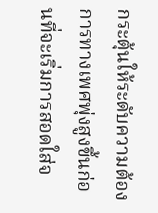กระตุ้นให้ระดับความต้องการทางเพศพุ่งสูงขึ้นก่อนที่จะเริ่มการสอดใส่จ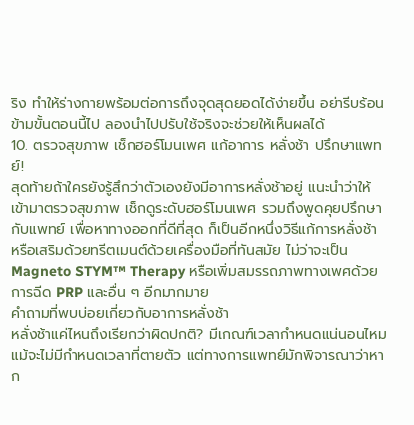ริง ทำให้ร่างกายพร้อมต่อการถึงจุดสุดยอดได้ง่ายขึ้น อย่ารีบร้อนข้ามขั้นตอนนี้ไป ลองนำไปปรับใช้จริงจะช่วยให้เห็นผลได้
10. ตรวจสุขภาพ เช็กฮอร์โมนเพศ แก้อาการ หลั่งช้า ปรึกษาแพทย์!
สุดท้ายถ้าใครยังรู้สึกว่าตัวเองยังมีอาการหลั่งช้าอยู่ แนะนำว่าให้เข้ามาตรวจสุขภาพ เช็กดูระดับฮอร์โมนเพศ รวมถึงพูดคุยปรึกษากับแพทย์ เพื่อหาทางออกที่ดีที่สุด ก็เป็นอีกหนึ่งวิธีแก้การหลั่งช้า หรือเสริมด้วยทรีตเมนต์ด้วยเครื่องมือที่ทันสมัย ไม่ว่าจะเป็น Magneto STYM™ Therapy หรือเพิ่มสมรรถภาพทางเพศด้วยการฉีด PRP และอื่น ๆ อีกมากมาย
คำถามที่พบบ่อยเกี่ยวกับอาการหลั่งช้า
หลั่งช้าแค่ไหนถึงเรียกว่าผิดปกติ? มีเกณฑ์เวลากำหนดแน่นอนไหม
แม้จะไม่มีกำหนดเวลาที่ตายตัว แต่ทางการแพทย์มักพิจารณาว่าหาก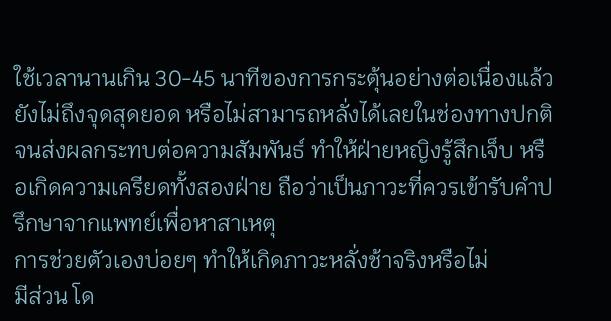ใช้เวลานานเกิน 30-45 นาทีของการกระตุ้นอย่างต่อเนื่องแล้วยังไม่ถึงจุดสุดยอด หรือไม่สามารถหลั่งได้เลยในช่องทางปกติ จนส่งผลกระทบต่อความสัมพันธ์ ทำให้ฝ่ายหญิงรู้สึกเจ็บ หรือเกิดความเครียดทั้งสองฝ่าย ถือว่าเป็นภาวะที่ควรเข้ารับคำปรึกษาจากแพทย์เพื่อหาสาเหตุ
การช่วยตัวเองบ่อยๆ ทำให้เกิดภาวะหลั่งช้าจริงหรือไม่
มีส่วน โด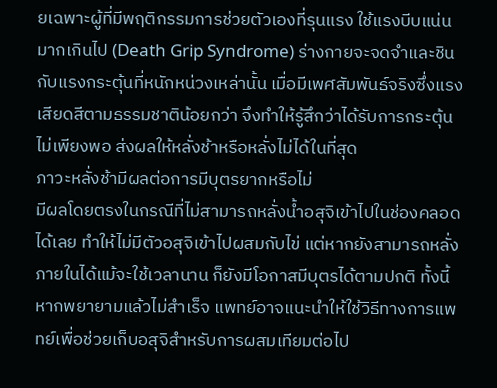ยเฉพาะผู้ที่มีพฤติกรรมการช่วยตัวเองที่รุนแรง ใช้แรงบีบแน่นมากเกินไป (Death Grip Syndrome) ร่างกายจะจดจำและชินกับแรงกระตุ้นที่หนักหน่วงเหล่านั้น เมื่อมีเพศสัมพันธ์จริงซึ่งแรงเสียดสีตามธรรมชาติน้อยกว่า จึงทำให้รู้สึกว่าได้รับการกระตุ้นไม่เพียงพอ ส่งผลให้หลั่งช้าหรือหลั่งไม่ได้ในที่สุด
ภาวะหลั่งช้ามีผลต่อการมีบุตรยากหรือไม่
มีผลโดยตรงในกรณีที่ไม่สามารถหลั่งน้ำอสุจิเข้าไปในช่องคลอดได้เลย ทำให้ไม่มีตัวอสุจิเข้าไปผสมกับไข่ แต่หากยังสามารถหลั่งภายในได้แม้จะใช้เวลานาน ก็ยังมีโอกาสมีบุตรได้ตามปกติ ทั้งนี้หากพยายามแล้วไม่สำเร็จ แพทย์อาจแนะนำให้ใช้วิธีทางการแพทย์เพื่อช่วยเก็บอสุจิสำหรับการผสมเทียมต่อไป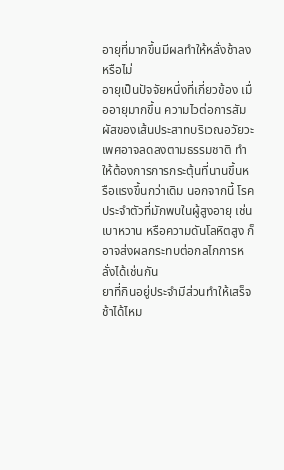อายุที่มากขึ้นมีผลทำให้หลั่งช้าลงหรือไม่
อายุเป็นปัจจัยหนึ่งที่เกี่ยวข้อง เมื่ออายุมากขึ้น ความไวต่อการสัมผัสของเส้นประสาทบริเวณอวัยวะเพศอาจลดลงตามธรรมชาติ ทำให้ต้องการการกระตุ้นที่นานขึ้นหรือแรงขึ้นกว่าเดิม นอกจากนี้ โรคประจำตัวที่มักพบในผู้สูงอายุ เช่น เบาหวาน หรือความดันโลหิตสูง ก็อาจส่งผลกระทบต่อกลไกการหลั่งได้เช่นกัน
ยาที่กินอยู่ประจำมีส่วนทำให้เสร็จช้าได้ไหม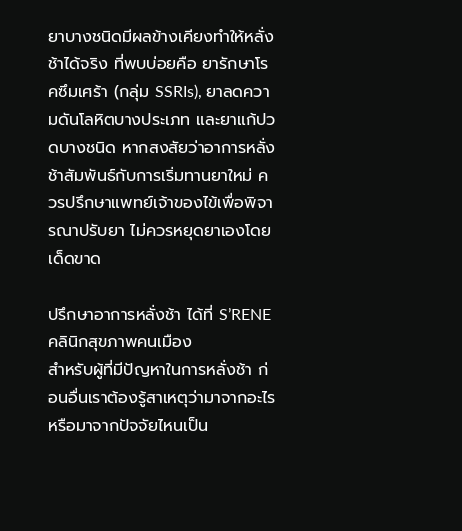ยาบางชนิดมีผลข้างเคียงทำให้หลั่งช้าได้จริง ที่พบบ่อยคือ ยารักษาโรคซึมเศร้า (กลุ่ม SSRIs), ยาลดความดันโลหิตบางประเภท และยาแก้ปวดบางชนิด หากสงสัยว่าอาการหลั่งช้าสัมพันธ์กับการเริ่มทานยาใหม่ ควรปรึกษาแพทย์เจ้าของไข้เพื่อพิจารณาปรับยา ไม่ควรหยุดยาเองโดยเด็ดขาด

ปรึกษาอาการหลั่งช้า ได้ที่ S’RENE คลินิกสุขภาพคนเมือง
สำหรับผู้ที่มีปัญหาในการหลั่งช้า ก่อนอื่นเราต้องรู้สาเหตุว่ามาจากอะไร หรือมาจากปัจจัยไหนเป็น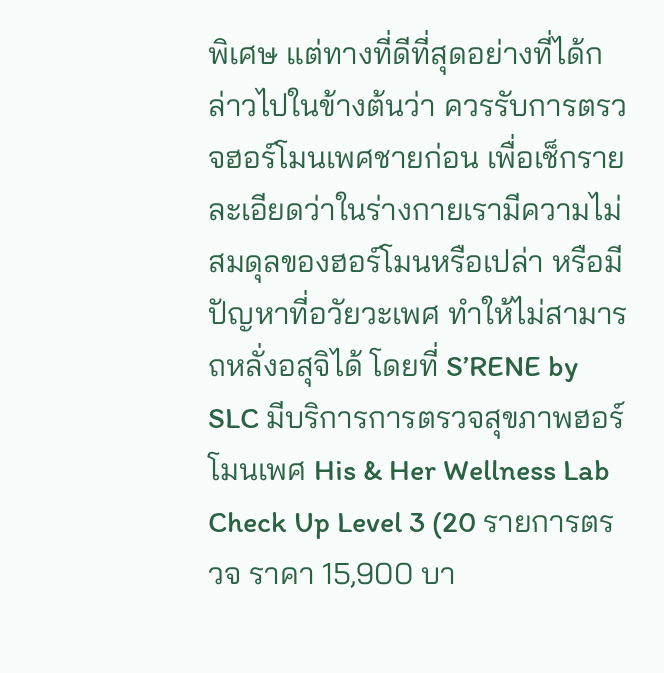พิเศษ แต่ทางที่ดีที่สุดอย่างที่ได้กล่าวไปในข้างต้นว่า ควรรับการตรวจฮอร์โมนเพศชายก่อน เพื่อเช็กรายละเอียดว่าในร่างกายเรามีความไม่สมดุลของฮอร์โมนหรือเปล่า หรือมีปัญหาที่อวัยวะเพศ ทำให้ไม่สามารถหลั่งอสุจิได้ โดยที่ S’RENE by SLC มีบริการการตรวจสุขภาพฮอร์โมนเพศ His & Her Wellness Lab Check Up Level 3 (20 รายการตรวจ ราคา 15,900 บา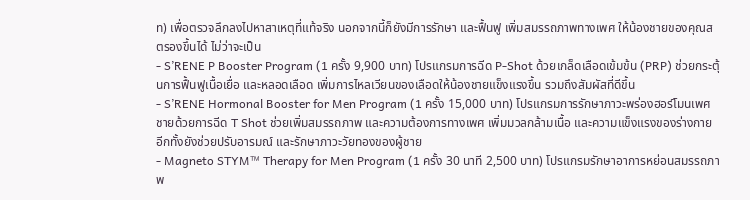ท) เพื่อตรวจลึกลงไปหาสาเหตุที่แท้จริง นอกจากนี้ก็ยังมีการรักษา และฟื้นฟู เพิ่มสมรรถภาพทางเพศ ให้น้องชายของคุณสตรองขึ้นได้ ไม่ว่าจะเป็น
- S’RENE P Booster Program (1 ครั้ง 9,900 บาท) โปรแกรมการฉีด P-Shot ด้วยเกล็ดเลือดเข้มข้น (PRP) ช่วยกระตุ้นการฟื้นฟูเนื้อเยื่อ และหลอดเลือด เพิ่มการไหลเวียนของเลือดให้น้องชายแข็งแรงขึ้น รวมถึงสัมผัสที่ดีขึ้น
- S’RENE Hormonal Booster for Men Program (1 ครั้ง 15,000 บาท) โปรแกรมการรักษาภาวะพร่องฮอร์โมนเพศชายด้วยการฉีด T Shot ช่วยเพิ่มสมรรถภาพ และความต้องการทางเพศ เพิ่มมวลกล้ามเนื้อ และความแข็งแรงของร่างกาย อีกทั้งยังช่วยปรับอารมณ์ และรักษาภาวะวัยทองของผู้ชาย
- Magneto STYM™ Therapy for Men Program (1 ครั้ง 30 นาที 2,500 บาท) โปรแกรมรักษาอาการหย่อนสมรรถภาพ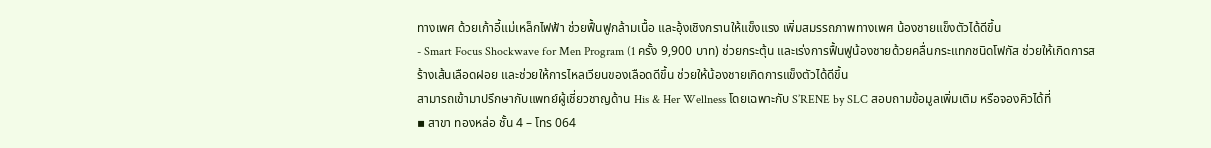ทางเพศ ด้วยเก้าอี้แม่เหล็กไฟฟ้า ช่วยฟื้นฟูกล้ามเนื้อ และอุ้งเชิงกรานให้แข็งแรง เพิ่มสมรรถภาพทางเพศ น้องชายแข็งตัวได้ดีขึ้น
- Smart Focus Shockwave for Men Program (1 ครั้ง 9,900 บาท) ช่วยกระตุ้น และเร่งการฟื้นฟูน้องชายด้วยคลื่นกระแทกชนิดโฟกัส ช่วยให้เกิดการสร้างเส้นเลือดฝอย และช่วยให้การไหลเวียนของเลือดดีขึ้น ช่วยให้น้องชายเกิดการแข็งตัวได้ดีขึ้น
สามารถเข้ามาปรึกษากับแพทย์ผู้เชี่ยวชาญด้าน His & Her Wellness โดยเฉพาะกับ S’RENE by SLC สอบถามข้อมูลเพิ่มเติม หรือจองคิวได้ที่
▪ สาขา ทองหล่อ ชั้น 4 – โทร 064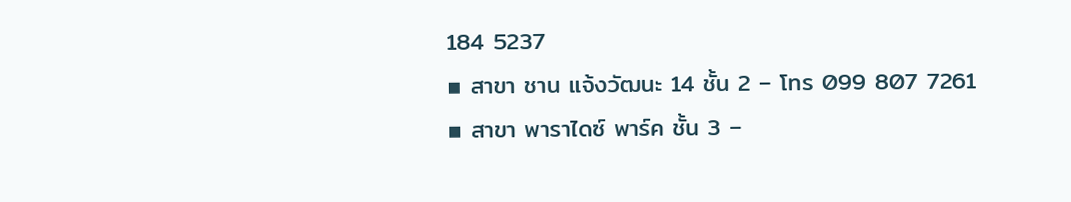184 5237
▪ สาขา ชาน แจ้งวัฒนะ 14 ชั้น 2 – โทร 099 807 7261
▪ สาขา พาราไดซ์ พาร์ค ชั้น 3 –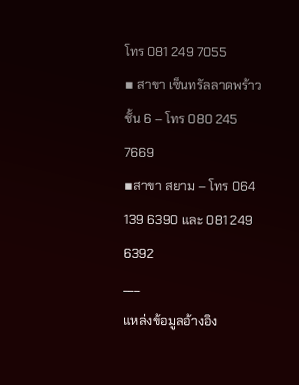โทร 081 249 7055
▪ สาขา เซ็นทรัลลาดพร้าว ชั้น 6 – โทร 080 245 7669
▪สาขา สยาม – โทร 064 139 6390 และ 081 249 6392
___
แหล่งข้อมูลอ้างอิง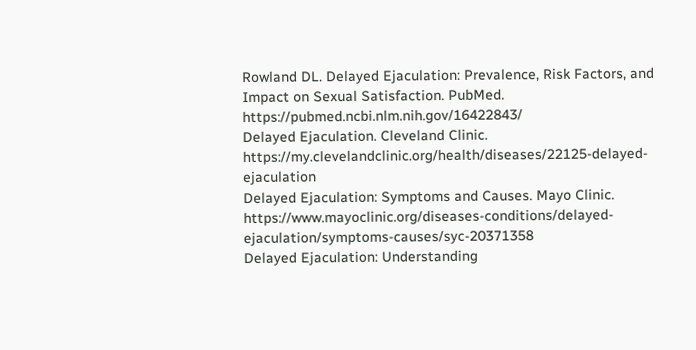Rowland DL. Delayed Ejaculation: Prevalence, Risk Factors, and Impact on Sexual Satisfaction. PubMed.
https://pubmed.ncbi.nlm.nih.gov/16422843/
Delayed Ejaculation. Cleveland Clinic.
https://my.clevelandclinic.org/health/diseases/22125-delayed-ejaculation
Delayed Ejaculation: Symptoms and Causes. Mayo Clinic.
https://www.mayoclinic.org/diseases-conditions/delayed-ejaculation/symptoms-causes/syc-20371358
Delayed Ejaculation: Understanding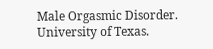Male Orgasmic Disorder. University of Texas.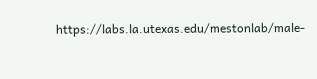https://labs.la.utexas.edu/mestonlab/male-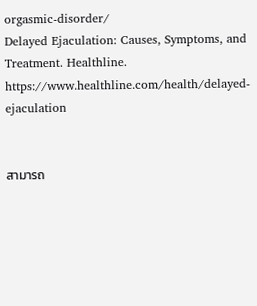orgasmic-disorder/
Delayed Ejaculation: Causes, Symptoms, and Treatment. Healthline.
https://www.healthline.com/health/delayed-ejaculation


สามารถ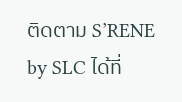ติดตาม S’RENE by SLC ได้ที่